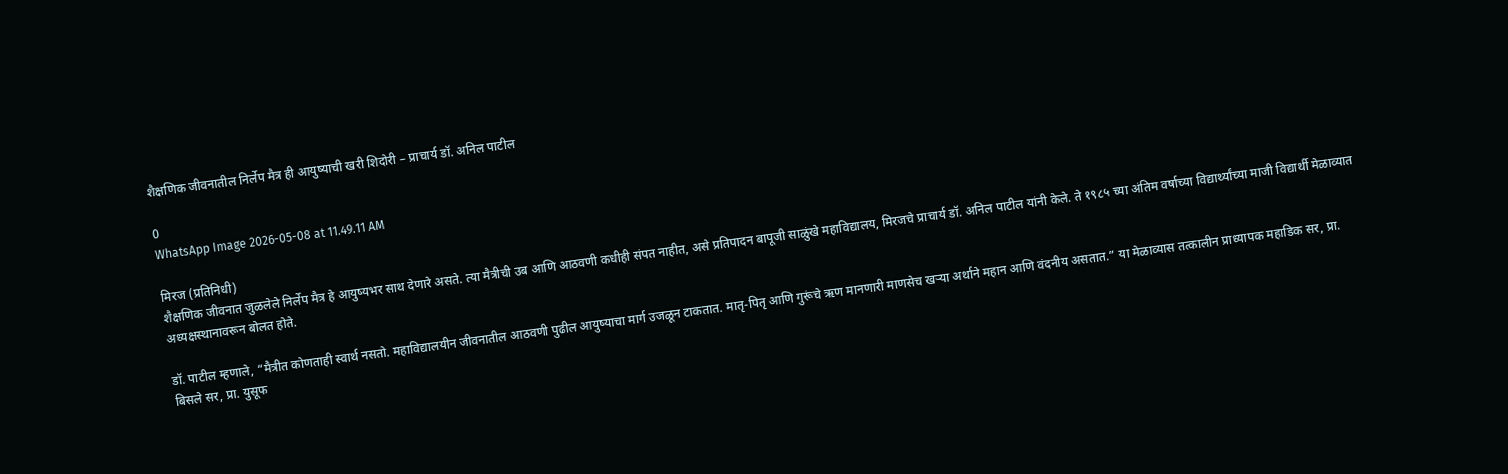शैक्षणिक जीवनातील निर्लेप मैत्र ही आयुष्याची खरी शिदोरी – प्राचार्य डॉ. अनिल पाटील

0
WhatsApp Image 2026-05-08 at 11.49.11 AM

मिरज (प्रतिनिधी)
शैक्षणिक जीवनात जुळलेले निर्लेप मैत्र हे आयुष्यभर साथ देणारे असते. त्या मैत्रीची उब आणि आठवणी कधीही संपत नाहीत, असे प्रतिपादन बापूजी साळुंखे महाविद्यालय, मिरजचे प्राचार्य डॉ. अनिल पाटील यांनी केले. ते १९८५ च्या अंतिम वर्षाच्या विद्यार्थ्यांच्या माजी विद्यार्थी मेळाव्यात अध्यक्षस्थानावरून बोलत होते.

डॉ. पाटील म्हणाले, “मैत्रीत कोणताही स्वार्थ नसतो. महाविद्यालयीन जीवनातील आठवणी पुढील आयुष्याचा मार्ग उजळून टाकतात. मातृ-पितृ आणि गुरूंचे ऋण मानणारी माणसेच खऱ्या अर्थाने महान आणि वंदनीय असतात.” या मेळाव्यास तत्कालीन प्राध्यापक महाडिक सर, प्रा. बिसले सर, प्रा. युसूफ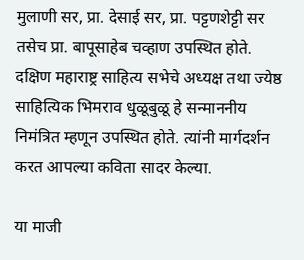मुलाणी सर, प्रा. देसाई सर, प्रा. पट्टणशेट्टी सर तसेच प्रा. बापूसाहेब चव्हाण उपस्थित होते. दक्षिण महाराष्ट्र साहित्य सभेचे अध्यक्ष तथा ज्येष्ठ साहित्यिक भिमराव धुळूबुळू हे सन्माननीय निमंत्रित म्हणून उपस्थित होते. त्यांनी मार्गदर्शन करत आपल्या कविता सादर केल्या.

या माजी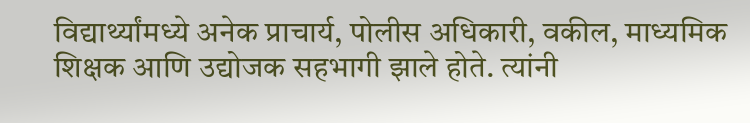विद्यार्थ्यांमध्ये अनेक प्राचार्य, पोलीस अधिकारी, वकील, माध्यमिक शिक्षक आणि उद्योजक सहभागी झाले होते. त्यांनी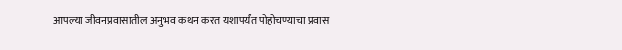आपल्या जीवनप्रवासातील अनुभव कथन करत यशापर्यंत पोहोचण्याचा प्रवास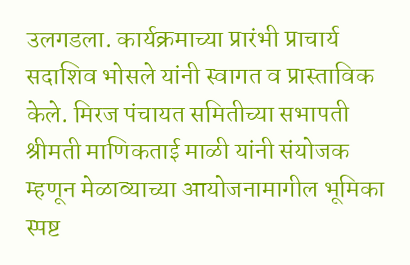उलगडला. कार्यक्रमाच्या प्रारंभी प्राचार्य सदाशिव भोसले यांनी स्वागत व प्रास्ताविक केले. मिरज पंचायत समितीच्या सभापती श्रीमती माणिकताई माळी यांनी संयोजक म्हणून मेळाव्याच्या आयोजनामागील भूमिका स्पष्ट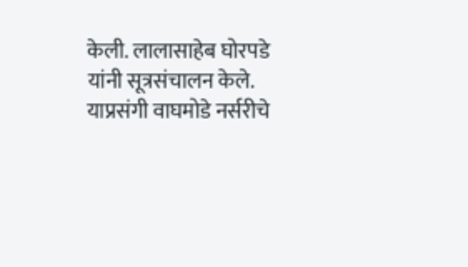केली. लालासाहेब घोरपडे यांनी सूत्रसंचालन केले. याप्रसंगी वाघमोडे नर्सरीचे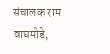संचालक राम वाघमोडे,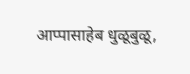आप्पासाहेब धुळूबुळू,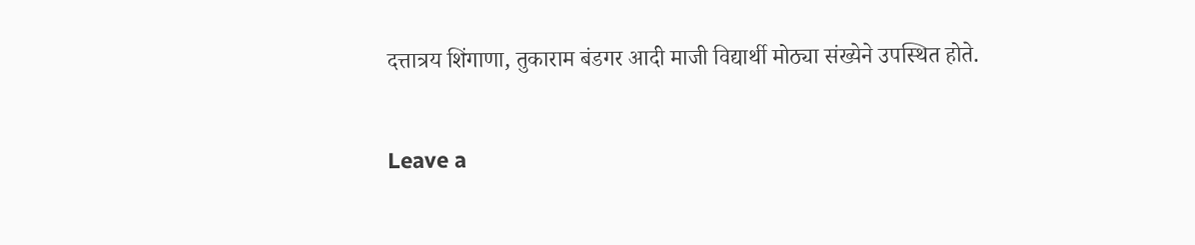दत्तात्रय शिंगाणा, तुकाराम बंडगर आदी माजी विद्यार्थी मोठ्या संख्येने उपस्थित होते.

Leave a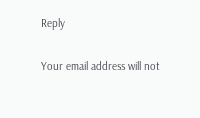Reply

Your email address will not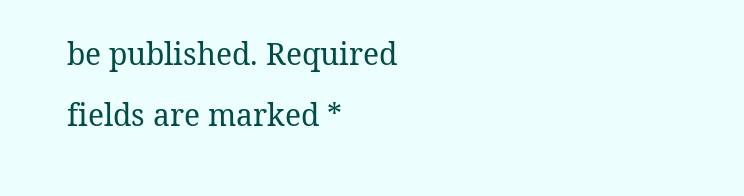be published. Required fields are marked *